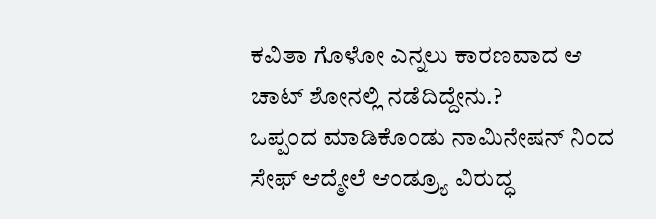ಕವಿತಾ ಗೊಳೋ ಎನ್ನಲು ಕಾರಣವಾದ ಆ ಚಾಟ್ ಶೋನಲ್ಲಿ ನಡೆದಿದ್ದೇನು.?
ಒಪ್ಪಂದ ಮಾಡಿಕೊಂಡು ನಾಮಿನೇಷನ್ ನಿಂದ ಸೇಫ್ ಆದ್ಮೇಲೆ ಆಂಡ್ರ್ಯೂ ವಿರುದ್ಧ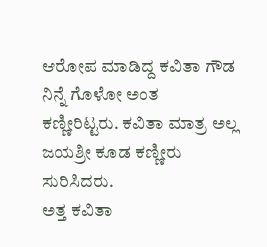ಆರೋಪ ಮಾಡಿದ್ದ ಕವಿತಾ ಗೌಡ ನಿನ್ನೆ ಗೊಳೋ ಅಂತ ಕಣ್ಣೀರಿಟ್ಟರು. ಕವಿತಾ ಮಾತ್ರ ಅಲ್ಲ ಜಯಶ್ರೀ ಕೂಡ ಕಣ್ಣೀರು ಸುರಿಸಿದರು.
ಅತ್ತ ಕವಿತಾ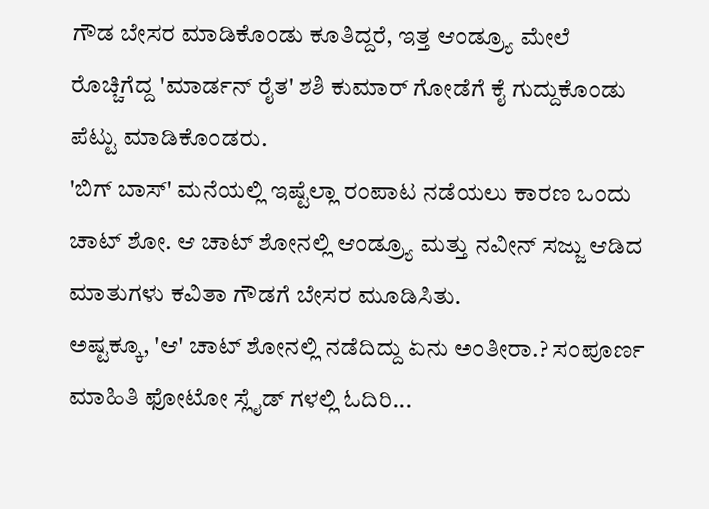ಗೌಡ ಬೇಸರ ಮಾಡಿಕೊಂಡು ಕೂತಿದ್ದರೆ, ಇತ್ತ ಆಂಡ್ರ್ಯೂ ಮೇಲೆ ರೊಚ್ಚಿಗೆದ್ದ 'ಮಾರ್ಡನ್ ರೈತ' ಶಶಿ ಕುಮಾರ್ ಗೋಡೆಗೆ ಕೈ ಗುದ್ದುಕೊಂಡು ಪೆಟ್ಟು ಮಾಡಿಕೊಂಡರು.
'ಬಿಗ್ ಬಾಸ್' ಮನೆಯಲ್ಲಿ ಇಷ್ಟೆಲ್ಲಾ ರಂಪಾಟ ನಡೆಯಲು ಕಾರಣ ಒಂದು ಚಾಟ್ ಶೋ. ಆ ಚಾಟ್ ಶೋನಲ್ಲಿ ಆಂಡ್ರ್ಯೂ ಮತ್ತು ನವೀನ್ ಸಜ್ಜು ಆಡಿದ ಮಾತುಗಳು ಕವಿತಾ ಗೌಡಗೆ ಬೇಸರ ಮೂಡಿಸಿತು.
ಅಷ್ಟಕ್ಕೂ, 'ಆ' ಚಾಟ್ ಶೋನಲ್ಲಿ ನಡೆದಿದ್ದು ಏನು ಅಂತೀರಾ.? ಸಂಪೂರ್ಣ ಮಾಹಿತಿ ಫೋಟೋ ಸ್ಲೈಡ್ ಗಳಲ್ಲಿ ಓದಿರಿ...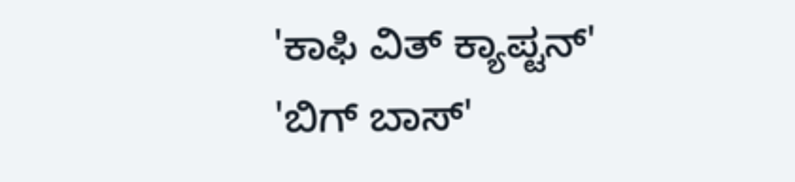'ಕಾಫಿ ವಿತ್ ಕ್ಯಾಪ್ಟನ್'
'ಬಿಗ್ ಬಾಸ್'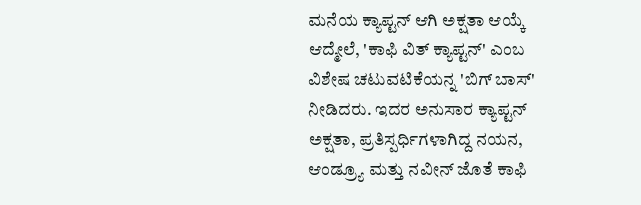ಮನೆಯ ಕ್ಯಾಪ್ಟನ್ ಆಗಿ ಅಕ್ಷತಾ ಆಯ್ಕೆ ಆದ್ಮೇಲೆ, 'ಕಾಫಿ ವಿತ್ ಕ್ಯಾಪ್ಟನ್' ಎಂಬ ವಿಶೇಷ ಚಟುವಟಿಕೆಯನ್ನ 'ಬಿಗ್ ಬಾಸ್' ನೀಡಿದರು. ಇದರ ಅನುಸಾರ ಕ್ಯಾಪ್ಟನ್ ಅಕ್ಷತಾ, ಪ್ರತಿಸ್ಪರ್ಧಿಗಳಾಗಿದ್ದ ನಯನ, ಆಂಡ್ರ್ಯೂ ಮತ್ತು ನವೀನ್ ಜೊತೆ ಕಾಫಿ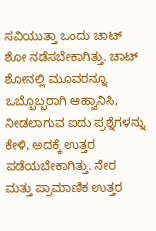ಸವಿಯುತ್ತಾ ಒಂದು ಚಾಟ್ ಶೋ ನಡೆಸಬೇಕಾಗಿತ್ತು. ಚಾಟ್ ಶೋನಲ್ಲಿ ಮೂವರನ್ನೂ ಒಬ್ಬೊಬ್ಬರಾಗಿ ಆಹ್ವಾನಿಸಿ, ನೀಡಲಾಗುವ ಐದು ಪ್ರಶ್ನೆಗಳನ್ನು ಕೇಳಿ, ಅದಕ್ಕೆ ಉತ್ತರ ಪಡೆಯಬೇಕಾಗಿತ್ತು. ನೇರ ಮತ್ತು ಪ್ರಾಮಾಣಿಕ ಉತ್ತರ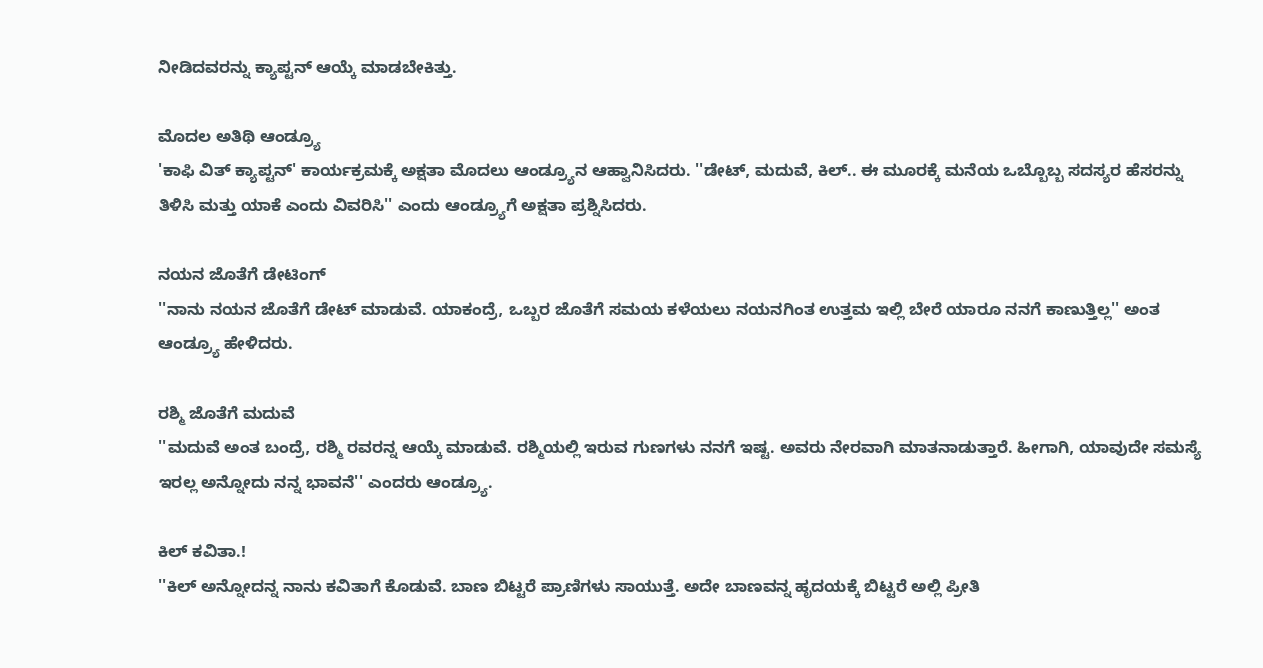ನೀಡಿದವರನ್ನು ಕ್ಯಾಪ್ಟನ್ ಆಯ್ಕೆ ಮಾಡಬೇಕಿತ್ತು.

ಮೊದಲ ಅತಿಥಿ ಆಂಡ್ರ್ಯೂ
'ಕಾಫಿ ವಿತ್ ಕ್ಯಾಪ್ಟನ್' ಕಾರ್ಯಕ್ರಮಕ್ಕೆ ಅಕ್ಷತಾ ಮೊದಲು ಆಂಡ್ರ್ಯೂನ ಆಹ್ವಾನಿಸಿದರು. ''ಡೇಟ್, ಮದುವೆ, ಕಿಲ್.. ಈ ಮೂರಕ್ಕೆ ಮನೆಯ ಒಬ್ಬೊಬ್ಬ ಸದಸ್ಯರ ಹೆಸರನ್ನು ತಿಳಿಸಿ ಮತ್ತು ಯಾಕೆ ಎಂದು ವಿವರಿಸಿ'' ಎಂದು ಆಂಡ್ರ್ಯೂಗೆ ಅಕ್ಷತಾ ಪ್ರಶ್ನಿಸಿದರು.

ನಯನ ಜೊತೆಗೆ ಡೇಟಿಂಗ್
''ನಾನು ನಯನ ಜೊತೆಗೆ ಡೇಟ್ ಮಾಡುವೆ. ಯಾಕಂದ್ರೆ, ಒಬ್ಬರ ಜೊತೆಗೆ ಸಮಯ ಕಳೆಯಲು ನಯನಗಿಂತ ಉತ್ತಮ ಇಲ್ಲಿ ಬೇರೆ ಯಾರೂ ನನಗೆ ಕಾಣುತ್ತಿಲ್ಲ'' ಅಂತ ಆಂಡ್ರ್ಯೂ ಹೇಳಿದರು.

ರಶ್ಮಿ ಜೊತೆಗೆ ಮದುವೆ
''ಮದುವೆ ಅಂತ ಬಂದ್ರೆ, ರಶ್ಮಿ ರವರನ್ನ ಆಯ್ಕೆ ಮಾಡುವೆ. ರಶ್ಮಿಯಲ್ಲಿ ಇರುವ ಗುಣಗಳು ನನಗೆ ಇಷ್ಟ. ಅವರು ನೇರವಾಗಿ ಮಾತನಾಡುತ್ತಾರೆ. ಹೀಗಾಗಿ, ಯಾವುದೇ ಸಮಸ್ಯೆ ಇರಲ್ಲ ಅನ್ನೋದು ನನ್ನ ಭಾವನೆ'' ಎಂದರು ಆಂಡ್ರ್ಯೂ.

ಕಿಲ್ ಕವಿತಾ.!
''ಕಿಲ್ ಅನ್ನೋದನ್ನ ನಾನು ಕವಿತಾಗೆ ಕೊಡುವೆ. ಬಾಣ ಬಿಟ್ಟರೆ ಪ್ರಾಣಿಗಳು ಸಾಯುತ್ತೆ. ಅದೇ ಬಾಣವನ್ನ ಹೃದಯಕ್ಕೆ ಬಿಟ್ಟರೆ ಅಲ್ಲಿ ಪ್ರೀತಿ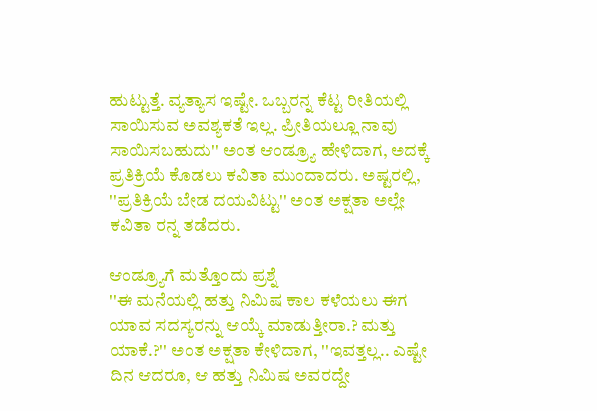ಹುಟ್ಟುತ್ತೆ. ವ್ಯತ್ಯಾಸ ಇಷ್ಟೇ. ಒಬ್ಬರನ್ನ ಕೆಟ್ಟ ರೀತಿಯಲ್ಲಿ ಸಾಯಿಸುವ ಅವಶ್ಯಕತೆ ಇಲ್ಲ. ಪ್ರೀತಿಯಲ್ಲೂ ನಾವು ಸಾಯಿಸಬಹುದು'' ಅಂತ ಆಂಡ್ರ್ಯೂ ಹೇಳಿದಾಗ, ಅದಕ್ಕೆ ಪ್ರತಿಕ್ರಿಯೆ ಕೊಡಲು ಕವಿತಾ ಮುಂದಾದರು. ಅಷ್ಟರಲ್ಲಿ, ''ಪ್ರತಿಕ್ರಿಯೆ ಬೇಡ ದಯವಿಟ್ಟು'' ಅಂತ ಅಕ್ಷತಾ ಅಲ್ಲೇ ಕವಿತಾ ರನ್ನ ತಡೆದರು.

ಆಂಡ್ರ್ಯೂಗೆ ಮತ್ತೊಂದು ಪ್ರಶ್ನೆ
''ಈ ಮನೆಯಲ್ಲಿ ಹತ್ತು ನಿಮಿಷ ಕಾಲ ಕಳೆಯಲು ಈಗ ಯಾವ ಸದಸ್ಯರನ್ನು ಆಯ್ಕೆ ಮಾಡುತ್ತೀರಾ.? ಮತ್ತು ಯಾಕೆ.?'' ಅಂತ ಅಕ್ಷತಾ ಕೇಳಿದಾಗ, ''ಇವತ್ತಲ್ಲ.. ಎಷ್ಟೇ ದಿನ ಆದರೂ, ಆ ಹತ್ತು ನಿಮಿಷ ಅವರದ್ದೇ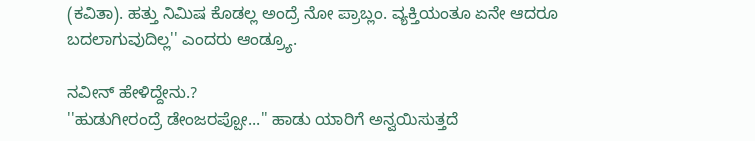(ಕವಿತಾ). ಹತ್ತು ನಿಮಿಷ ಕೊಡಲ್ಲ ಅಂದ್ರೆ ನೋ ಪ್ರಾಬ್ಲಂ. ವ್ಯಕ್ತಿಯಂತೂ ಏನೇ ಆದರೂ ಬದಲಾಗುವುದಿಲ್ಲ'' ಎಂದರು ಆಂಡ್ರ್ಯೂ.

ನವೀನ್ ಹೇಳಿದ್ದೇನು.?
''ಹುಡುಗೀರಂದ್ರೆ ಡೇಂಜರಪ್ಪೋ...'' ಹಾಡು ಯಾರಿಗೆ ಅನ್ವಯಿಸುತ್ತದೆ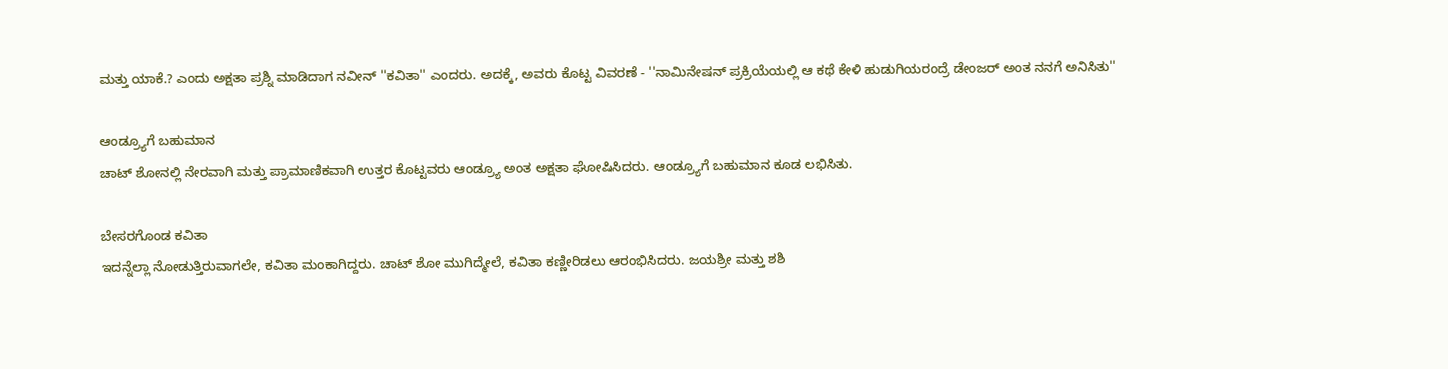ಮತ್ತು ಯಾಕೆ.? ಎಂದು ಅಕ್ಷತಾ ಪ್ರಶ್ನಿ ಮಾಡಿದಾಗ ನವೀನ್ ''ಕವಿತಾ'' ಎಂದರು. ಅದಕ್ಕೆ, ಅವರು ಕೊಟ್ಟ ವಿವರಣೆ - ''ನಾಮಿನೇಷನ್ ಪ್ರಕ್ರಿಯೆಯಲ್ಲಿ ಆ ಕಥೆ ಕೇಳಿ ಹುಡುಗಿಯರಂದ್ರೆ ಡೇಂಜರ್ ಅಂತ ನನಗೆ ಅನಿಸಿತು''

ಆಂಡ್ರ್ಯೂಗೆ ಬಹುಮಾನ
ಚಾಟ್ ಶೋನಲ್ಲಿ ನೇರವಾಗಿ ಮತ್ತು ಪ್ರಾಮಾಣಿಕವಾಗಿ ಉತ್ತರ ಕೊಟ್ಟವರು ಆಂಡ್ರ್ಯೂ ಅಂತ ಅಕ್ಷತಾ ಘೋಷಿಸಿದರು. ಆಂಡ್ರ್ಯೂಗೆ ಬಹುಮಾನ ಕೂಡ ಲಭಿಸಿತು.

ಬೇಸರಗೊಂಡ ಕವಿತಾ
ಇದನ್ನೆಲ್ಲಾ ನೋಡುತ್ತಿರುವಾಗಲೇ, ಕವಿತಾ ಮಂಕಾಗಿದ್ದರು. ಚಾಟ್ ಶೋ ಮುಗಿದ್ಮೇಲೆ, ಕವಿತಾ ಕಣ್ಣೀರಿಡಲು ಆರಂಭಿಸಿದರು. ಜಯಶ್ರೀ ಮತ್ತು ಶಶಿ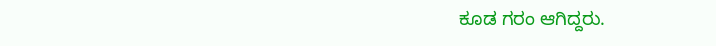ಕೂಡ ಗರಂ ಆಗಿದ್ದರು.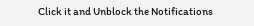Click it and Unblock the Notifications